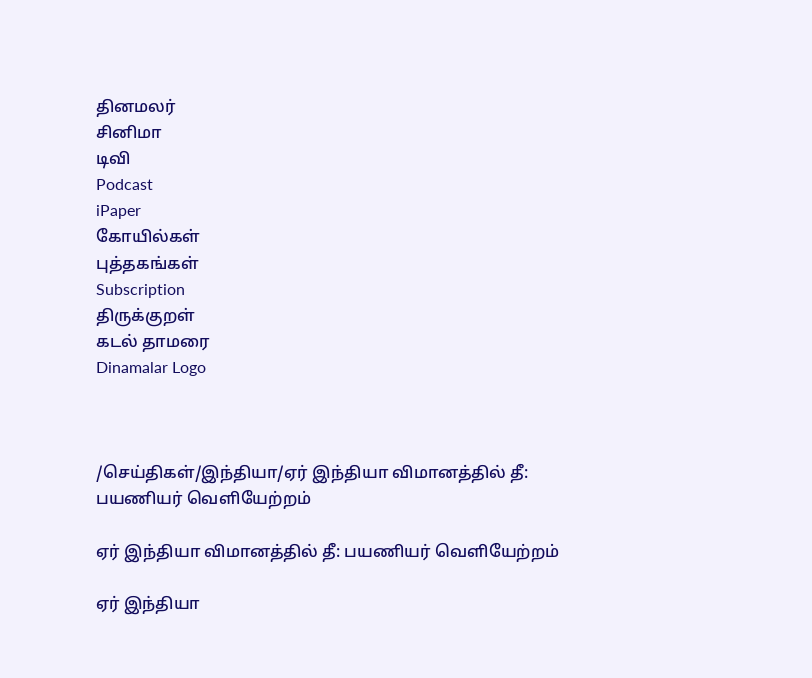தினமலர்
சினிமா
டிவி
Podcast
iPaper
கோயில்கள்
புத்தகங்கள்
Subscription
திருக்குறள்
கடல் தாமரை
Dinamalar Logo



/செய்திகள்/இந்தியா/ஏர் இந்தியா விமானத்தில் தீ: பயணியர் வெளியேற்றம்

ஏர் இந்தியா விமானத்தில் தீ: பயணியர் வெளியேற்றம்

ஏர் இந்தியா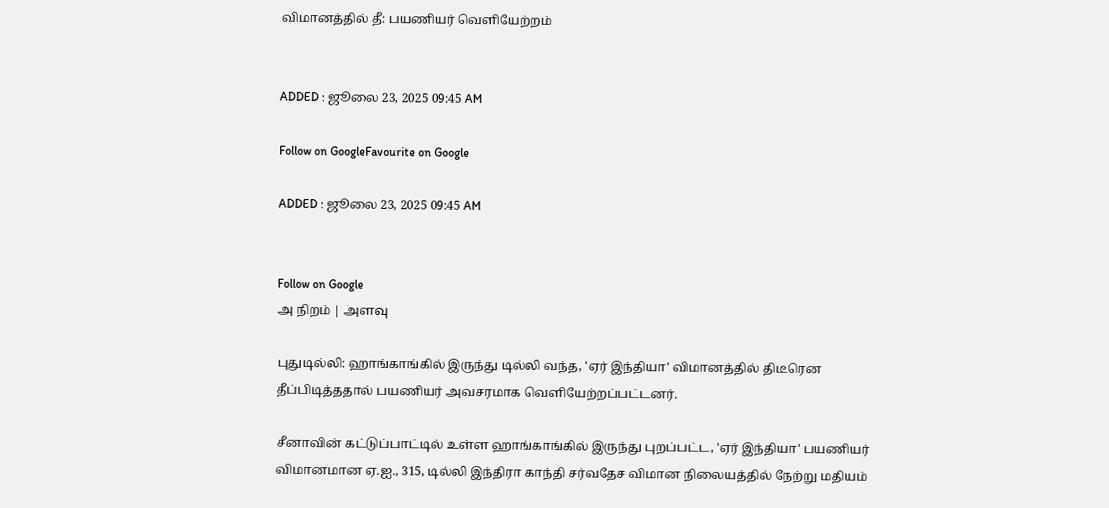விமானத்தில் தீ: பயணியர் வெளியேற்றம்


ADDED : ஜூலை 23, 2025 09:45 AM

Follow on GoogleFavourite on Google

ADDED : ஜூலை 23, 2025 09:45 AM


Follow on Google
அ நிறம் | அளவு

புதுடில்லி: ஹாங்காங்கில் இருந்து டில்லி வந்த, 'ஏர் இந்தியா' விமானத்தில் திடீரென தீப்பிடித்ததால் பயணியர் அவசரமாக வெளியேற்றப்பட்டனர்.

சீனாவின் கட்டுப்பாட்டில் உள்ள ஹாங்காங்கில் இருந்து புறப்பட்ட, 'ஏர் இந்தியா' பயணியர் விமானமான ஏ.ஐ., 315, டில்லி இந்திரா காந்தி சர்வதேச விமான நிலையத்தில் நேற்று மதியம்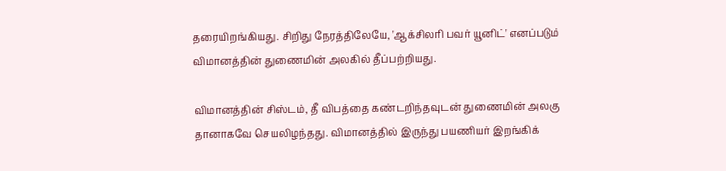தரையிறங்கியது. சிறிது நேரத்திலேயே, 'ஆக்சிலரி பவர் யூனிட்' எனப்படும் விமானத்தின் துணைமின் அலகில் தீப்பற்றியது.

விமானத்தின் சிஸ்டம், தீ விபத்தை கண்டறிந்தவுடன் துணைமின் அலகு தானாகவே செயலிழந்தது. விமானத்தில் இருந்து பயணியர் இறங்கிக்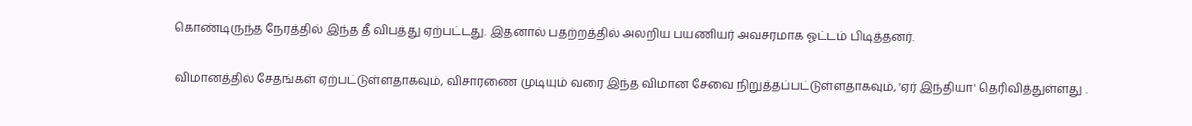கொண்டிருந்த நேரத்தில் இந்த தீ விபத்து ஏற்பட்டது. இதனால் பதற்றத்தில் அலறிய பயணியர் அவசரமாக ஓட்டம் பிடித்தனர்.

விமானத்தில் சேதங்கள் ஏற்பட்டுள்ளதாகவும், விசாரணை முடியும் வரை இந்த விமான சேவை நிறுத்தப்பட்டுள்ளதாகவும், 'ஏர் இந்தியா' தெரிவித்துள்ளது .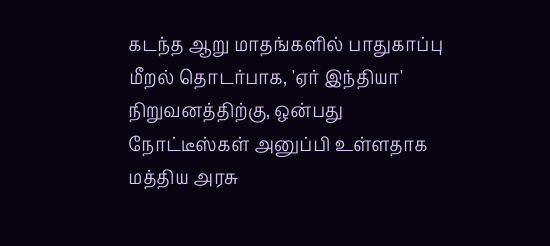கடந்த ஆறு மாதங்களில் பாதுகாப்பு மீறல் தொடர்பாக, 'ஏர் இந்தியா' நிறுவனத்திற்கு, ஒன்பது நோட்டீஸ்கள் அனுப்பி உள்ளதாக மத்திய அரசு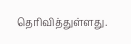தெரிவித்துள்ளது.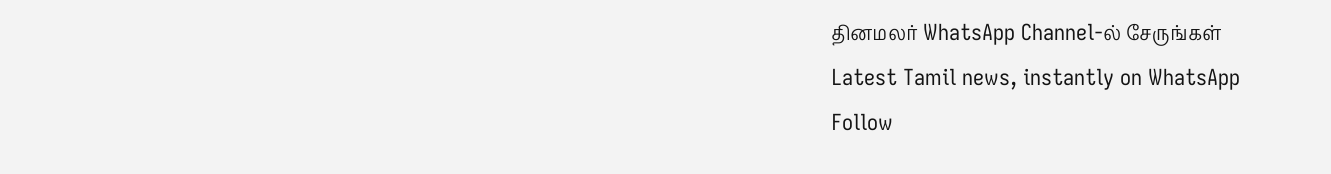தினமலர் WhatsApp Channel-ல் சேருங்கள்
Latest Tamil news, instantly on WhatsApp
Follow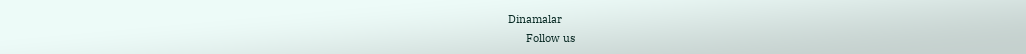Dinamalar
      Follow us